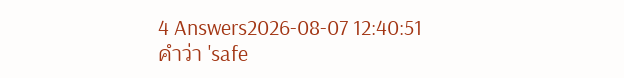4 Answers2026-08-07 12:40:51
คำว่า 'safe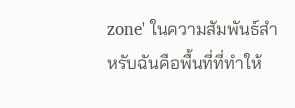zone' ในความสัมพันธ์สำหรับฉันคือพื้นที่ที่ทำให้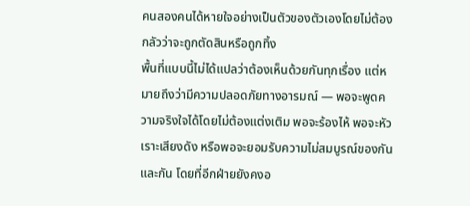คนสองคนได้หายใจอย่างเป็นตัวของตัวเองโดยไม่ต้องกลัวว่าจะถูกตัดสินหรือถูกทิ้ง
พื้นที่แบบนี้ไม่ได้แปลว่าต้องเห็นด้วยกันทุกเรื่อง แต่หมายถึงว่ามีความปลอดภัยทางอารมณ์ — พอจะพูดความจริงใจได้โดยไม่ต้องแต่งเติม พอจะร้องไห้ พอจะหัวเราะเสียงดัง หรือพอจะยอมรับความไม่สมบูรณ์ของกันและกัน โดยที่อีกฝ่ายยังคงอ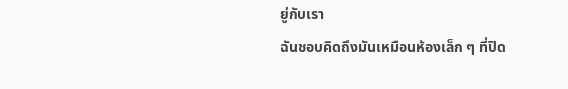ยู่กับเรา
ฉันชอบคิดถึงมันเหมือนห้องเล็ก ๆ ที่ปิด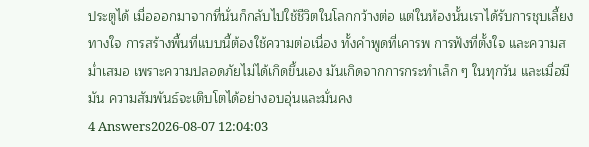ประตูได้ เมื่อออกมาจากที่นั่นก็กลับไปใช้ชีวิตในโลกกว้างต่อ แต่ในห้องนั้นเราได้รับการชุบเลี้ยงทางใจ การสร้างพื้นที่แบบนี้ต้องใช้ความต่อเนื่อง ทั้งคำพูดที่เคารพ การฟังที่ตั้งใจ และความสม่ำเสมอ เพราะความปลอดภัยไม่ได้เกิดขึ้นเอง มันเกิดจากการกระทำเล็ก ๆ ในทุกวัน และเมื่อมีมัน ความสัมพันธ์จะเติบโตได้อย่างอบอุ่นและมั่นคง
4 Answers2026-08-07 12:04:03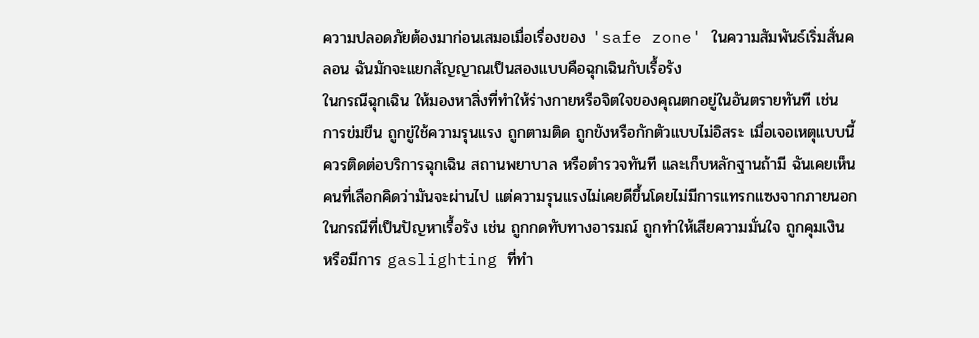ความปลอดภัยต้องมาก่อนเสมอเมื่อเรื่องของ 'safe zone' ในความสัมพันธ์เริ่มสั่นคลอน ฉันมักจะแยกสัญญาณเป็นสองแบบคือฉุกเฉินกับเรื้อรัง
ในกรณีฉุกเฉิน ให้มองหาสิ่งที่ทำให้ร่างกายหรือจิตใจของคุณตกอยู่ในอันตรายทันที เช่น การข่มขืน ถูกขู่ใช้ความรุนแรง ถูกตามติด ถูกขังหรือกักตัวแบบไม่อิสระ เมื่อเจอเหตุแบบนี้ควรติดต่อบริการฉุกเฉิน สถานพยาบาล หรือตำรวจทันที และเก็บหลักฐานถ้ามี ฉันเคยเห็นคนที่เลือกคิดว่ามันจะผ่านไป แต่ความรุนแรงไม่เคยดีขึ้นโดยไม่มีการแทรกแซงจากภายนอก
ในกรณีที่เป็นปัญหาเรื้อรัง เช่น ถูกกดทับทางอารมณ์ ถูกทำให้เสียความมั่นใจ ถูกคุมเงิน หรือมีการ gaslighting ที่ทำ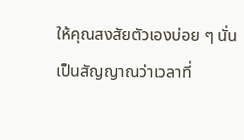ให้คุณสงสัยตัวเองบ่อย ๆ นั่นเป็นสัญญาณว่าเวลาที่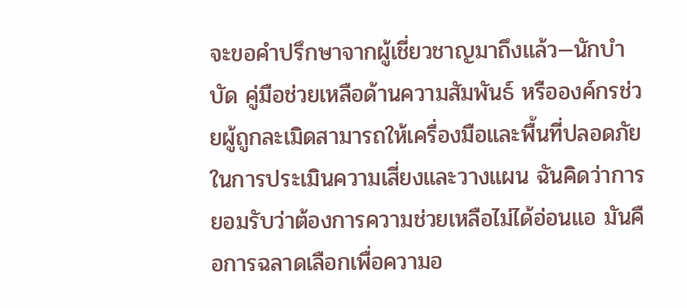จะขอคำปรึกษาจากผู้เชี่ยวชาญมาถึงแล้ว—นักบำบัด คู่มือช่วยเหลือด้านความสัมพันธ์ หรือองค์กรช่วยผู้ถูกละเมิดสามารถให้เครื่องมือและพื้นที่ปลอดภัยในการประเมินความเสี่ยงและวางแผน ฉันคิดว่าการยอมรับว่าต้องการความช่วยเหลือไม่ได้อ่อนแอ มันคือการฉลาดเลือกเพื่อความอ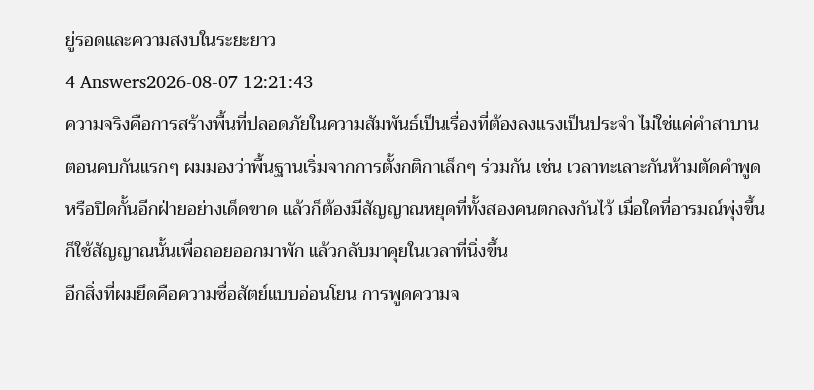ยู่รอดและความสงบในระยะยาว
4 Answers2026-08-07 12:21:43
ความจริงคือการสร้างพื้นที่ปลอดภัยในความสัมพันธ์เป็นเรื่องที่ต้องลงแรงเป็นประจำ ไม่ใช่แค่คำสาบานตอนคบกันแรกๆ ผมมองว่าพื้นฐานเริ่มจากการตั้งกติกาเล็กๆ ร่วมกัน เช่น เวลาทะเลาะกันห้ามตัดคำพูดหรือปิดกั้นอีกฝ่ายอย่างเด็ดขาด แล้วก็ต้องมีสัญญาณหยุดที่ทั้งสองคนตกลงกันไว้ เมื่อใดที่อารมณ์พุ่งขึ้นก็ใช้สัญญาณนั้นเพื่อถอยออกมาพัก แล้วกลับมาคุยในเวลาที่นิ่งขึ้น
อีกสิ่งที่ผมยึดคือความซื่อสัตย์แบบอ่อนโยน การพูดความจ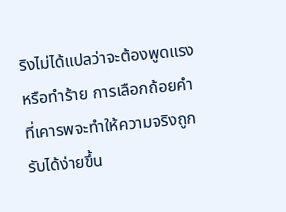ริงไม่ได้แปลว่าจะต้องพูดแรงหรือทำร้าย การเลือกถ้อยคำที่เคารพจะทำให้ความจริงถูกรับได้ง่ายขึ้น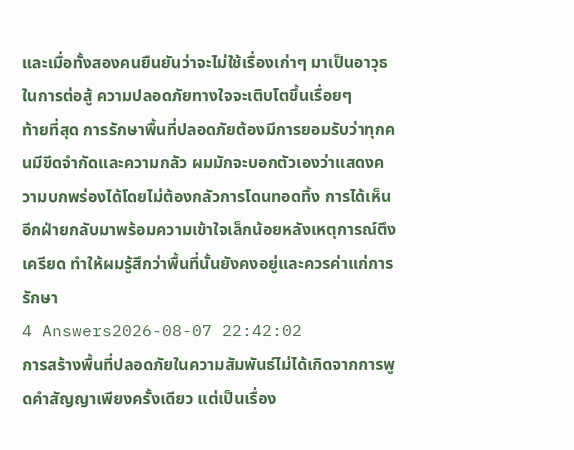และเมื่อทั้งสองคนยืนยันว่าจะไม่ใช้เรื่องเก่าๆ มาเป็นอาวุธในการต่อสู้ ความปลอดภัยทางใจจะเติบโตขึ้นเรื่อยๆ
ท้ายที่สุด การรักษาพื้นที่ปลอดภัยต้องมีการยอมรับว่าทุกคนมีขีดจำกัดและความกลัว ผมมักจะบอกตัวเองว่าแสดงความบกพร่องได้โดยไม่ต้องกลัวการโดนทอดทิ้ง การได้เห็นอีกฝ่ายกลับมาพร้อมความเข้าใจเล็กน้อยหลังเหตุการณ์ตึงเครียด ทำให้ผมรู้สึกว่าพื้นที่นั้นยังคงอยู่และควรค่าแก่การรักษา
4 Answers2026-08-07 22:42:02
การสร้างพื้นที่ปลอดภัยในความสัมพันธ์ไม่ได้เกิดจากการพูดคำสัญญาเพียงครั้งเดียว แต่เป็นเรื่อง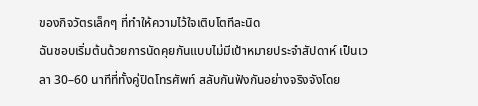ของกิจวัตรเล็กๆ ที่ทำให้ความไว้ใจเติบโตทีละนิด
ฉันชอบเริ่มต้นด้วยการนัดคุยกันแบบไม่มีเป้าหมายประจำสัปดาห์ เป็นเวลา 30–60 นาทีที่ทั้งคู่ปิดโทรศัพท์ สลับกันฟังกันอย่างจริงจังโดย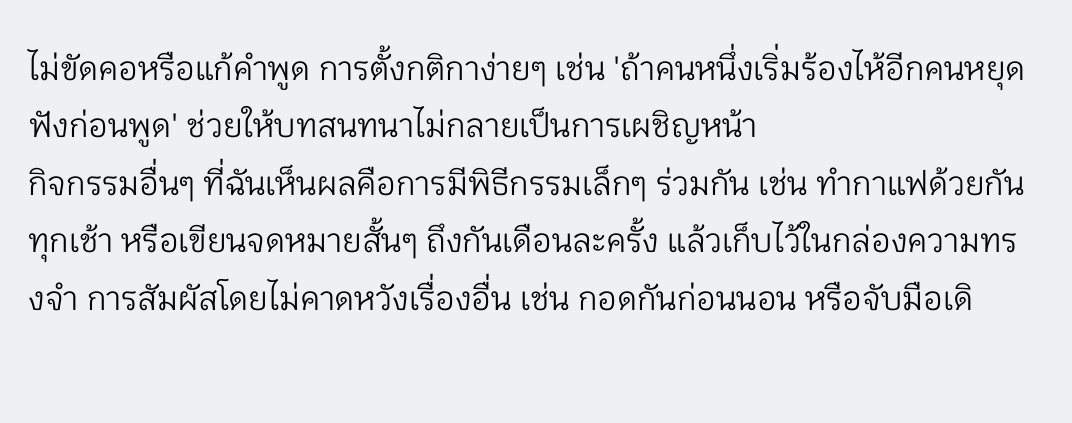ไม่ขัดคอหรือแก้คำพูด การตั้งกติกาง่ายๆ เช่น 'ถ้าคนหนึ่งเริ่มร้องไห้อีกคนหยุดฟังก่อนพูด' ช่วยให้บทสนทนาไม่กลายเป็นการเผชิญหน้า
กิจกรรมอื่นๆ ที่ฉันเห็นผลคือการมีพิธีกรรมเล็กๆ ร่วมกัน เช่น ทำกาแฟด้วยกันทุกเช้า หรือเขียนจดหมายสั้นๆ ถึงกันเดือนละครั้ง แล้วเก็บไว้ในกล่องความทรงจำ การสัมผัสโดยไม่คาดหวังเรื่องอื่น เช่น กอดกันก่อนนอน หรือจับมือเดิ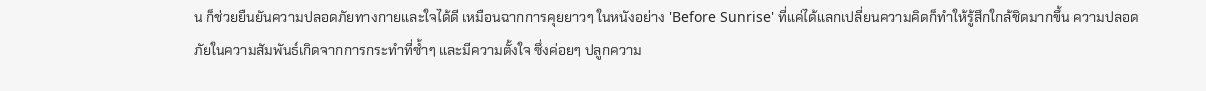น ก็ช่วยยืนยันความปลอดภัยทางกายและใจได้ดี เหมือนฉากการคุยยาวๆ ในหนังอย่าง 'Before Sunrise' ที่แค่ได้แลกเปลี่ยนความคิดก็ทำให้รู้สึกใกล้ชิดมากขึ้น ความปลอดภัยในความสัมพันธ์เกิดจากการกระทำที่ซ้ำๆ และมีความตั้งใจ ซึ่งค่อยๆ ปลูกความ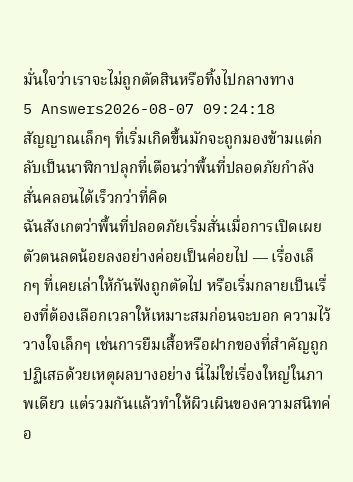มั่นใจว่าเราจะไม่ถูกตัดสินหรือทิ้งไปกลางทาง
5 Answers2026-08-07 09:24:18
สัญญาณเล็กๆ ที่เริ่มเกิดขึ้นมักจะถูกมองข้ามแต่กลับเป็นนาฬิกาปลุกที่เตือนว่าพื้นที่ปลอดภัยกำลังสั่นคลอนได้เร็วกว่าที่คิด
ฉันสังเกตว่าพื้นที่ปลอดภัยเริ่มสั่นเมื่อการเปิดเผยตัวตนลดน้อยลงอย่างค่อยเป็นค่อยไป — เรื่องเล็กๆ ที่เคยเล่าให้กันฟังถูกตัดไป หรือเริ่มกลายเป็นเรื่องที่ต้องเลือกเวลาให้เหมาะสมก่อนจะบอก ความไว้วางใจเล็กๆ เช่นการยืมเสื้อหรือฝากของที่สำคัญถูกปฏิเสธด้วยเหตุผลบางอย่าง นี่ไม่ใช่เรื่องใหญ่ในภาพเดียว แต่รวมกันแล้วทำให้ผิวเผินของความสนิทค่อ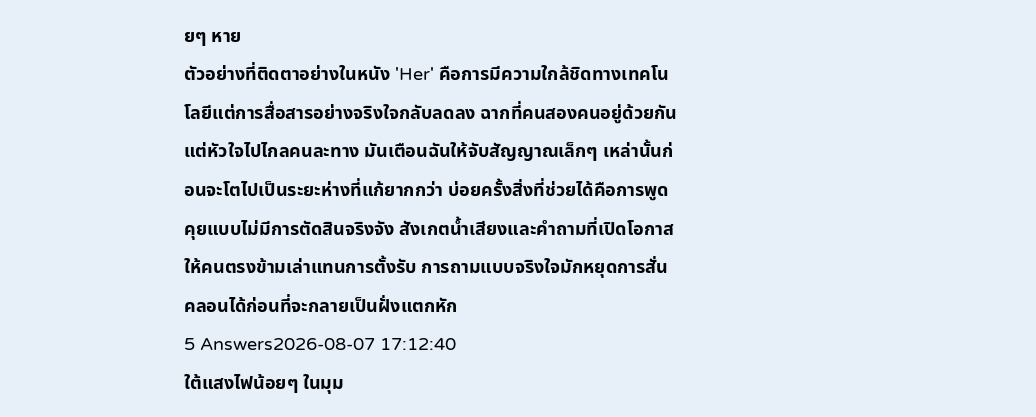ยๆ หาย
ตัวอย่างที่ติดตาอย่างในหนัง 'Her' คือการมีความใกล้ชิดทางเทคโนโลยีแต่การสื่อสารอย่างจริงใจกลับลดลง ฉากที่คนสองคนอยู่ด้วยกันแต่หัวใจไปไกลคนละทาง มันเตือนฉันให้จับสัญญาณเล็กๆ เหล่านั้นก่อนจะโตไปเป็นระยะห่างที่แก้ยากกว่า บ่อยครั้งสิ่งที่ช่วยได้คือการพูดคุยแบบไม่มีการตัดสินจริงจัง สังเกตน้ำเสียงและคำถามที่เปิดโอกาสให้คนตรงข้ามเล่าแทนการตั้งรับ การถามแบบจริงใจมักหยุดการสั่นคลอนได้ก่อนที่จะกลายเป็นฝั่งแตกหัก
5 Answers2026-08-07 17:12:40
ใต้แสงไฟน้อยๆ ในมุม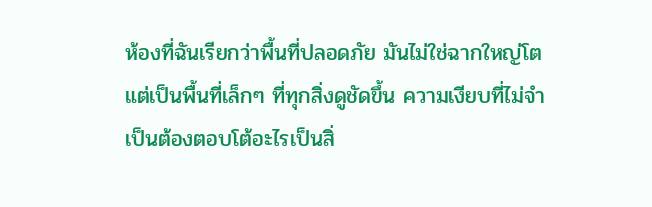ห้องที่ฉันเรียกว่าพื้นที่ปลอดภัย มันไม่ใช่ฉากใหญ่โต แต่เป็นพื้นที่เล็กๆ ที่ทุกสิ่งดูชัดขึ้น ความเงียบที่ไม่จำเป็นต้องตอบโต้อะไรเป็นสิ่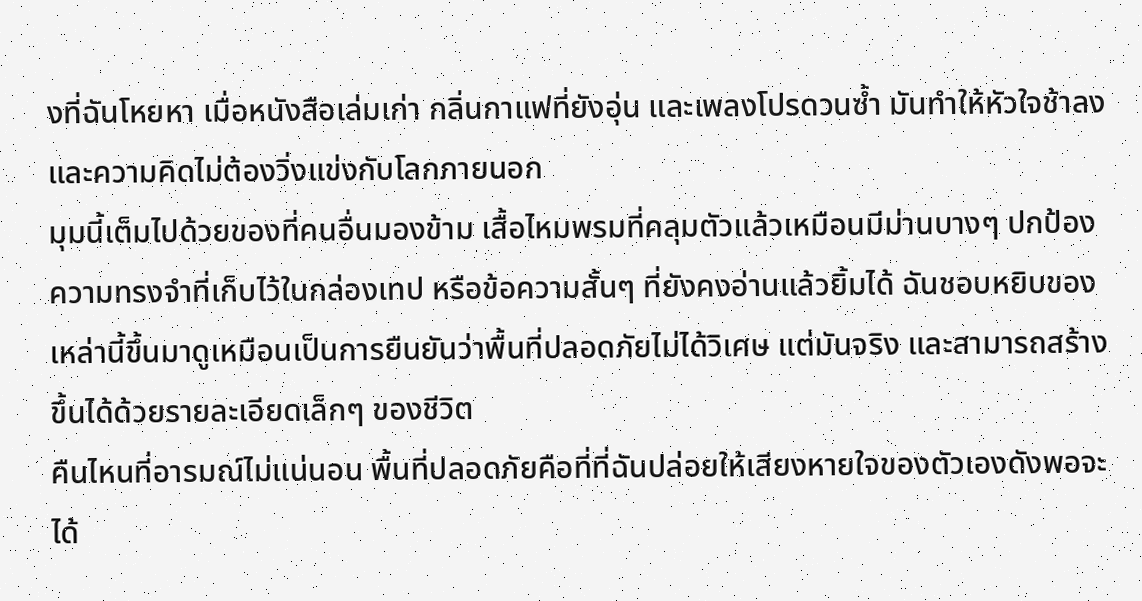งที่ฉันโหยหา เมื่อหนังสือเล่มเก่า กลิ่นกาแฟที่ยังอุ่น และเพลงโปรดวนซ้ำ มันทำให้หัวใจช้าลงและความคิดไม่ต้องวิ่งแข่งกับโลกภายนอก
มุมนี้เต็มไปด้วยของที่คนอื่นมองข้าม เสื้อไหมพรมที่คลุมตัวแล้วเหมือนมีม่านบางๆ ปกป้อง ความทรงจำที่เก็บไว้ในกล่องเทป หรือข้อความสั้นๆ ที่ยังคงอ่านแล้วยิ้มได้ ฉันชอบหยิบของเหล่านี้ขึ้นมาดูเหมือนเป็นการยืนยันว่าพื้นที่ปลอดภัยไม่ได้วิเศษ แต่มันจริง และสามารถสร้างขึ้นได้ด้วยรายละเอียดเล็กๆ ของชีวิต
คืนไหนที่อารมณ์ไม่แน่นอน พื้นที่ปลอดภัยคือที่ที่ฉันปล่อยให้เสียงหายใจของตัวเองดังพอจะได้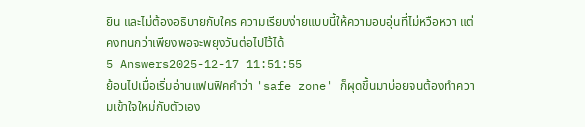ยิน และไม่ต้องอธิบายกับใคร ความเรียบง่ายแบบนี้ให้ความอบอุ่นที่ไม่หวือหวา แต่คงทนกว่าเพียงพอจะพยุงวันต่อไปไว้ได้
5 Answers2025-12-17 11:51:55
ย้อนไปเมื่อเริ่มอ่านแฟนฟิคคำว่า 'safe zone' ก็ผุดขึ้นมาบ่อยจนต้องทำความเข้าใจใหม่กับตัวเอง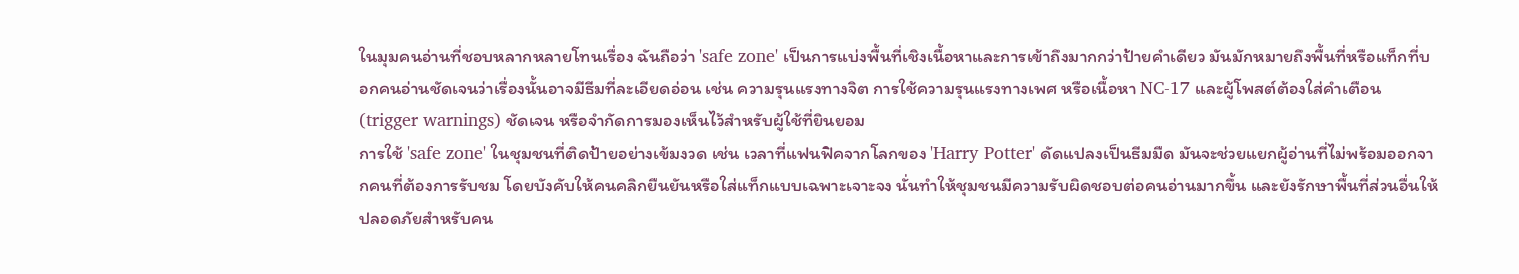ในมุมคนอ่านที่ชอบหลากหลายโทนเรื่อง ฉันถือว่า 'safe zone' เป็นการแบ่งพื้นที่เชิงเนื้อหาและการเข้าถึงมากกว่าป้ายคำเดียว มันมักหมายถึงพื้นที่หรือแท็กที่บอกคนอ่านชัดเจนว่าเรื่องนั้นอาจมีธีมที่ละเอียดอ่อน เช่น ความรุนแรงทางจิต การใช้ความรุนแรงทางเพศ หรือเนื้อหา NC-17 และผู้โพสต์ต้องใส่คำเตือน (trigger warnings) ชัดเจน หรือจำกัดการมองเห็นไว้สำหรับผู้ใช้ที่ยินยอม
การใช้ 'safe zone' ในชุมชนที่ติดป้ายอย่างเข้มงวด เช่น เวลาที่แฟนฟิคจากโลกของ 'Harry Potter' ดัดแปลงเป็นธีมมืด มันจะช่วยแยกผู้อ่านที่ไม่พร้อมออกจากคนที่ต้องการรับชม โดยบังคับให้คนคลิกยืนยันหรือใส่แท็กแบบเฉพาะเจาะจง นั่นทำให้ชุมชนมีความรับผิดชอบต่อคนอ่านมากขึ้น และยังรักษาพื้นที่ส่วนอื่นให้ปลอดภัยสำหรับคน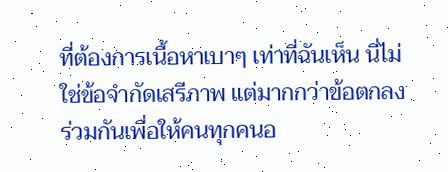ที่ต้องการเนื้อหาเบาๆ เท่าที่ฉันเห็น นี่ไม่ใช่ข้อจำกัดเสรีภาพ แต่มากกว่าข้อตกลงร่วมกันเพื่อให้คนทุกคนอ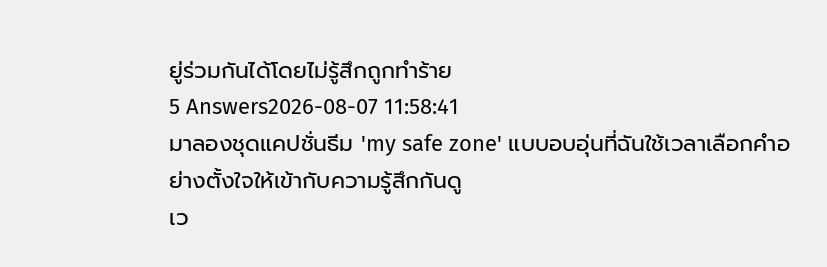ยู่ร่วมกันได้โดยไม่รู้สึกถูกทำร้าย
5 Answers2026-08-07 11:58:41
มาลองชุดแคปชั่นธีม 'my safe zone' แบบอบอุ่นที่ฉันใช้เวลาเลือกคำอย่างตั้งใจให้เข้ากับความรู้สึกกันดู
เว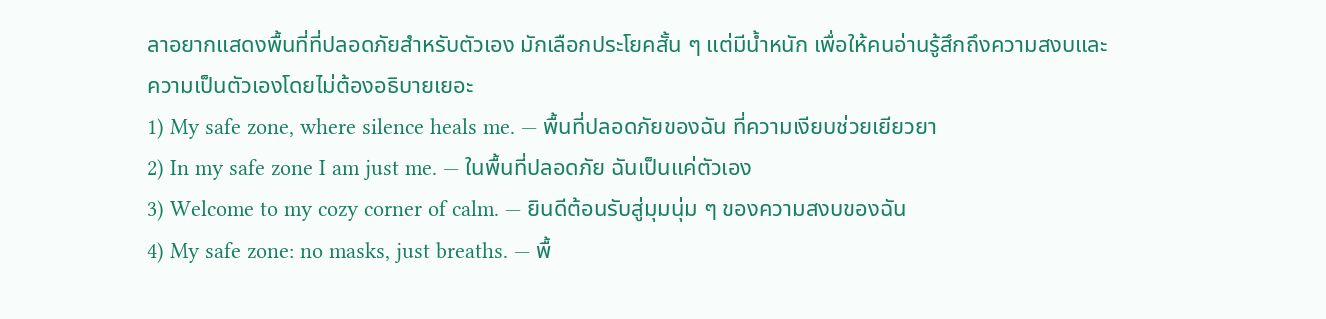ลาอยากแสดงพื้นที่ที่ปลอดภัยสำหรับตัวเอง มักเลือกประโยคสั้น ๆ แต่มีน้ำหนัก เพื่อให้คนอ่านรู้สึกถึงความสงบและความเป็นตัวเองโดยไม่ต้องอธิบายเยอะ
1) My safe zone, where silence heals me. — พื้นที่ปลอดภัยของฉัน ที่ความเงียบช่วยเยียวยา
2) In my safe zone I am just me. — ในพื้นที่ปลอดภัย ฉันเป็นแค่ตัวเอง
3) Welcome to my cozy corner of calm. — ยินดีต้อนรับสู่มุมนุ่ม ๆ ของความสงบของฉัน
4) My safe zone: no masks, just breaths. — พื้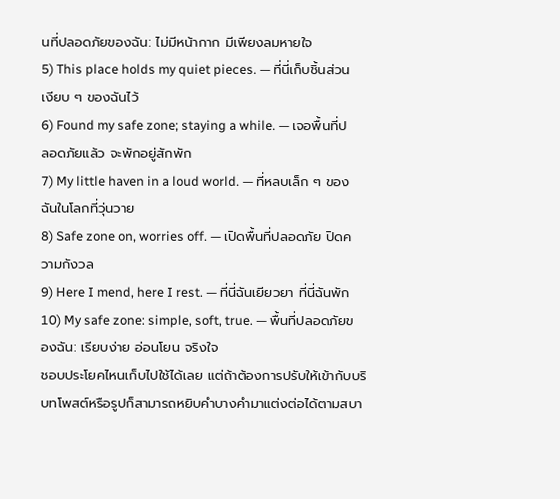นที่ปลอดภัยของฉัน: ไม่มีหน้ากาก มีเพียงลมหายใจ
5) This place holds my quiet pieces. — ที่นี่เก็บชิ้นส่วนเงียบ ๆ ของฉันไว้
6) Found my safe zone; staying a while. — เจอพื้นที่ปลอดภัยแล้ว จะพักอยู่สักพัก
7) My little haven in a loud world. — ที่หลบเล็ก ๆ ของฉันในโลกที่วุ่นวาย
8) Safe zone on, worries off. — เปิดพื้นที่ปลอดภัย ปิดความกังวล
9) Here I mend, here I rest. — ที่นี่ฉันเยียวยา ที่นี่ฉันพัก
10) My safe zone: simple, soft, true. — พื้นที่ปลอดภัยของฉัน: เรียบง่าย อ่อนโยน จริงใจ
ชอบประโยคไหนเก็บไปใช้ได้เลย แต่ถ้าต้องการปรับให้เข้ากับบริบทโพสต์หรือรูปก็สามารถหยิบคำบางคำมาแต่งต่อได้ตามสบา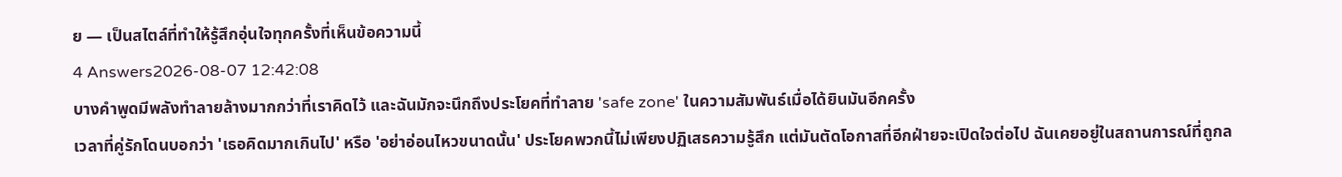ย — เป็นสไตล์ที่ทำให้รู้สึกอุ่นใจทุกครั้งที่เห็นข้อความนี้
4 Answers2026-08-07 12:42:08
บางคำพูดมีพลังทำลายล้างมากกว่าที่เราคิดไว้ และฉันมักจะนึกถึงประโยคที่ทำลาย 'safe zone' ในความสัมพันธ์เมื่อได้ยินมันอีกครั้ง
เวลาที่คู่รักโดนบอกว่า 'เธอคิดมากเกินไป' หรือ 'อย่าอ่อนไหวขนาดนั้น' ประโยคพวกนี้ไม่เพียงปฏิเสธความรู้สึก แต่มันตัดโอกาสที่อีกฝ่ายจะเปิดใจต่อไป ฉันเคยอยู่ในสถานการณ์ที่ถูกล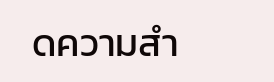ดความสำ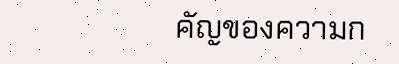คัญของความก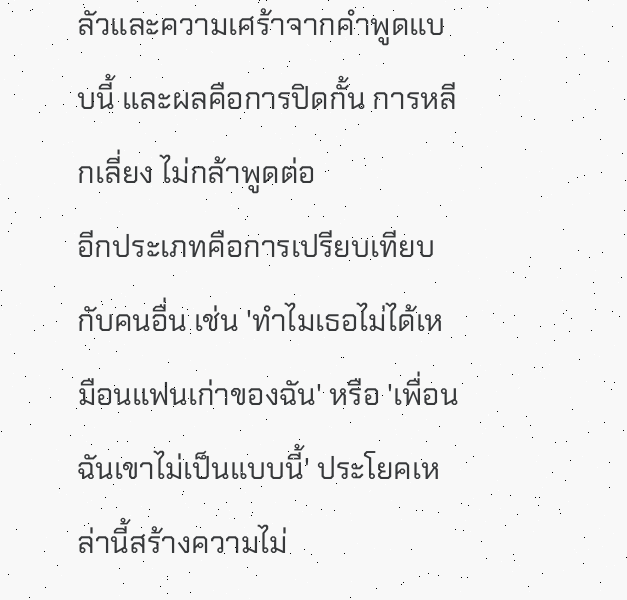ลัวและความเศร้าจากคำพูดแบบนี้ และผลคือการปิดกั้น การหลีกเลี่ยง ไม่กล้าพูดต่อ
อีกประเภทคือการเปรียบเทียบกับคนอื่น เช่น 'ทำไมเธอไม่ได้เหมือนแฟนเก่าของฉัน' หรือ 'เพื่อนฉันเขาไม่เป็นแบบนี้' ประโยคเหล่านี้สร้างความไม่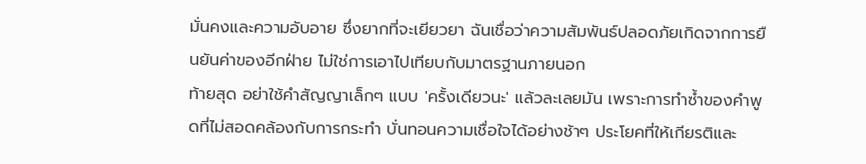มั่นคงและความอับอาย ซึ่งยากที่จะเยียวยา ฉันเชื่อว่าความสัมพันธ์ปลอดภัยเกิดจากการยืนยันค่าของอีกฝ่าย ไม่ใช่การเอาไปเทียบกับมาตรฐานภายนอก
ท้ายสุด อย่าใช้คำสัญญาเล็กๆ แบบ 'ครั้งเดียวนะ' แล้วละเลยมัน เพราะการทำซ้ำของคำพูดที่ไม่สอดคล้องกับการกระทำ บั่นทอนความเชื่อใจได้อย่างช้าๆ ประโยคที่ให้เกียรติและ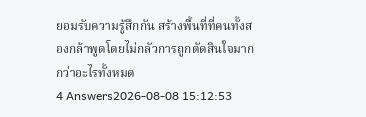ยอมรับความรู้สึกกัน สร้างพื้นที่ที่คนทั้งสองกล้าพูดโดยไม่กลัวการถูกตัดสินใจมากกว่าอะไรทั้งหมด
4 Answers2026-08-08 15:12:53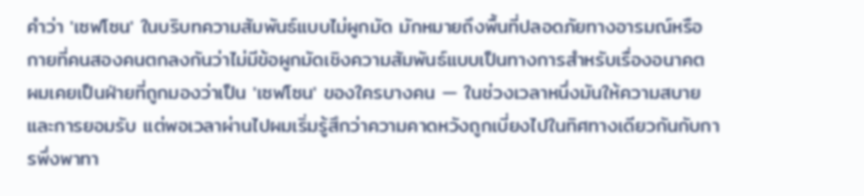คำว่า 'เซฟโซน' ในบริบทความสัมพันธ์แบบไม่ผูกมัด มักหมายถึงพื้นที่ปลอดภัยทางอารมณ์หรือกายที่คนสองคนตกลงกันว่าไม่มีข้อผูกมัดเชิงความสัมพันธ์แบบเป็นทางการสำหรับเรื่องอนาคต
ผมเคยเป็นฝ่ายที่ถูกมองว่าเป็น 'เซฟโซน' ของใครบางคน — ในช่วงเวลาหนึ่งมันให้ความสบายและการยอมรับ แต่พอเวลาผ่านไปผมเริ่มรู้สึกว่าความคาดหวังถูกเบี่ยงไปในทิศทางเดียวกันกับการพึ่งพาทา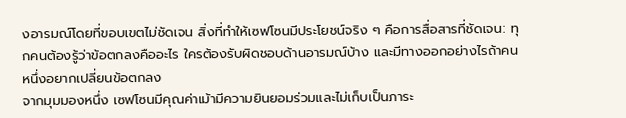งอารมณ์โดยที่ขอบเขตไม่ชัดเจน สิ่งที่ทำให้เซฟโซนมีประโยชน์จริง ๆ คือการสื่อสารที่ชัดเจน: ทุกคนต้องรู้ว่าข้อตกลงคืออะไร ใครต้องรับผิดชอบด้านอารมณ์บ้าง และมีทางออกอย่างไรถ้าคนหนึ่งอยากเปลี่ยนข้อตกลง
จากมุมมองหนึ่ง เซฟโซนมีคุณค่าเม้ามีความยินยอมร่วมและไม่เก็บเป็นภาระ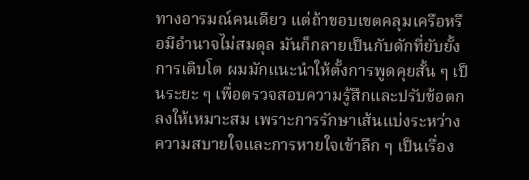ทางอารมณ์คนเดียว แต่ถ้าขอบเขตคลุมเครือหรือมีอำนาจไม่สมดุล มันก็กลายเป็นกับดักที่ยับยั้งการเติบโต ผมมักแนะนำให้ตั้งการพูดคุยสั้น ๆ เป็นระยะ ๆ เพื่อตรวจสอบความรู้สึกและปรับข้อตกลงให้เหมาะสม เพราะการรักษาเส้นแบ่งระหว่างความสบายใจและการหายใจเข้าลึก ๆ เป็นเรื่อง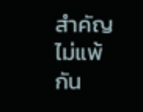สำคัญไม่แพ้กัน